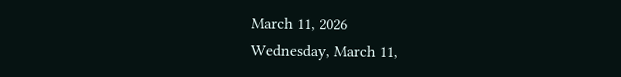March 11, 2026
Wednesday, March 11,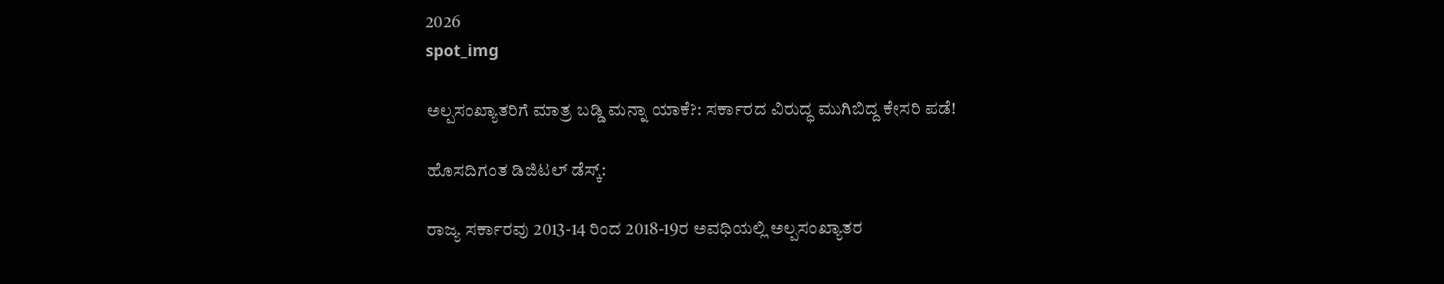2026
spot_img

ಅಲ್ಪಸಂಖ್ಯಾತರಿಗೆ ಮಾತ್ರ ಬಡ್ಡಿ ಮನ್ನಾ ಯಾಕೆ?: ಸರ್ಕಾರದ ವಿರುದ್ಧ ಮುಗಿಬಿದ್ದ ಕೇಸರಿ ಪಡೆ!

ಹೊಸದಿಗಂತ ಡಿಜಿಟಲ್ ಡೆಸ್ಕ್:

ರಾಜ್ಯ ಸರ್ಕಾರವು 2013-14 ರಿಂದ 2018-19ರ ಅವಧಿಯಲ್ಲಿ ಅಲ್ಪಸಂಖ್ಯಾತರ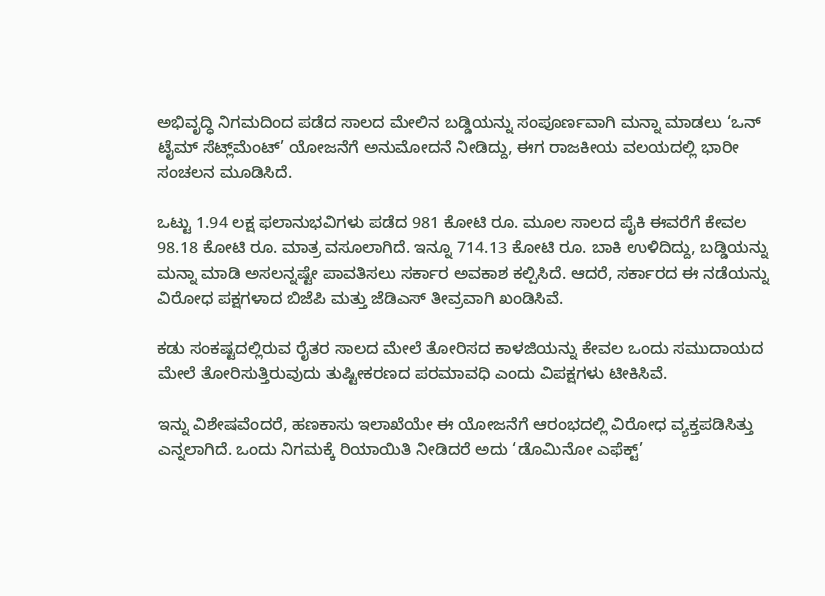ಅಭಿವೃದ್ಧಿ ನಿಗಮದಿಂದ ಪಡೆದ ಸಾಲದ ಮೇಲಿನ ಬಡ್ಡಿಯನ್ನು ಸಂಪೂರ್ಣವಾಗಿ ಮನ್ನಾ ಮಾಡಲು ‘ಒನ್ ಟೈಮ್ ಸೆಟ್ಲ್‌ಮೆಂಟ್’ ಯೋಜನೆಗೆ ಅನುಮೋದನೆ ನೀಡಿದ್ದು, ಈಗ ರಾಜಕೀಯ ವಲಯದಲ್ಲಿ ಭಾರೀ ಸಂಚಲನ ಮೂಡಿಸಿದೆ.

ಒಟ್ಟು 1.94 ಲಕ್ಷ ಫಲಾನುಭವಿಗಳು ಪಡೆದ 981 ಕೋಟಿ ರೂ. ಮೂಲ ಸಾಲದ ಪೈಕಿ ಈವರೆಗೆ ಕೇವಲ 98.18 ಕೋಟಿ ರೂ. ಮಾತ್ರ ವಸೂಲಾಗಿದೆ. ಇನ್ನೂ 714.13 ಕೋಟಿ ರೂ. ಬಾಕಿ ಉಳಿದಿದ್ದು, ಬಡ್ಡಿಯನ್ನು ಮನ್ನಾ ಮಾಡಿ ಅಸಲನ್ನಷ್ಟೇ ಪಾವತಿಸಲು ಸರ್ಕಾರ ಅವಕಾಶ ಕಲ್ಪಿಸಿದೆ. ಆದರೆ, ಸರ್ಕಾರದ ಈ ನಡೆಯನ್ನು ವಿರೋಧ ಪಕ್ಷಗಳಾದ ಬಿಜೆಪಿ ಮತ್ತು ಜೆಡಿಎಸ್ ತೀವ್ರವಾಗಿ ಖಂಡಿಸಿವೆ.

ಕಡು ಸಂಕಷ್ಟದಲ್ಲಿರುವ ರೈತರ ಸಾಲದ ಮೇಲೆ ತೋರಿಸದ ಕಾಳಜಿಯನ್ನು ಕೇವಲ ಒಂದು ಸಮುದಾಯದ ಮೇಲೆ ತೋರಿಸುತ್ತಿರುವುದು ತುಷ್ಟೀಕರಣದ ಪರಮಾವಧಿ ಎಂದು ವಿಪಕ್ಷಗಳು ಟೀಕಿಸಿವೆ.

ಇನ್ನು ವಿಶೇಷವೆಂದರೆ, ಹಣಕಾಸು ಇಲಾಖೆಯೇ ಈ ಯೋಜನೆಗೆ ಆರಂಭದಲ್ಲಿ ವಿರೋಧ ವ್ಯಕ್ತಪಡಿಸಿತ್ತು ಎನ್ನಲಾಗಿದೆ. ಒಂದು ನಿಗಮಕ್ಕೆ ರಿಯಾಯಿತಿ ನೀಡಿದರೆ ಅದು ‘ಡೊಮಿನೋ ಎಫೆಕ್ಟ್’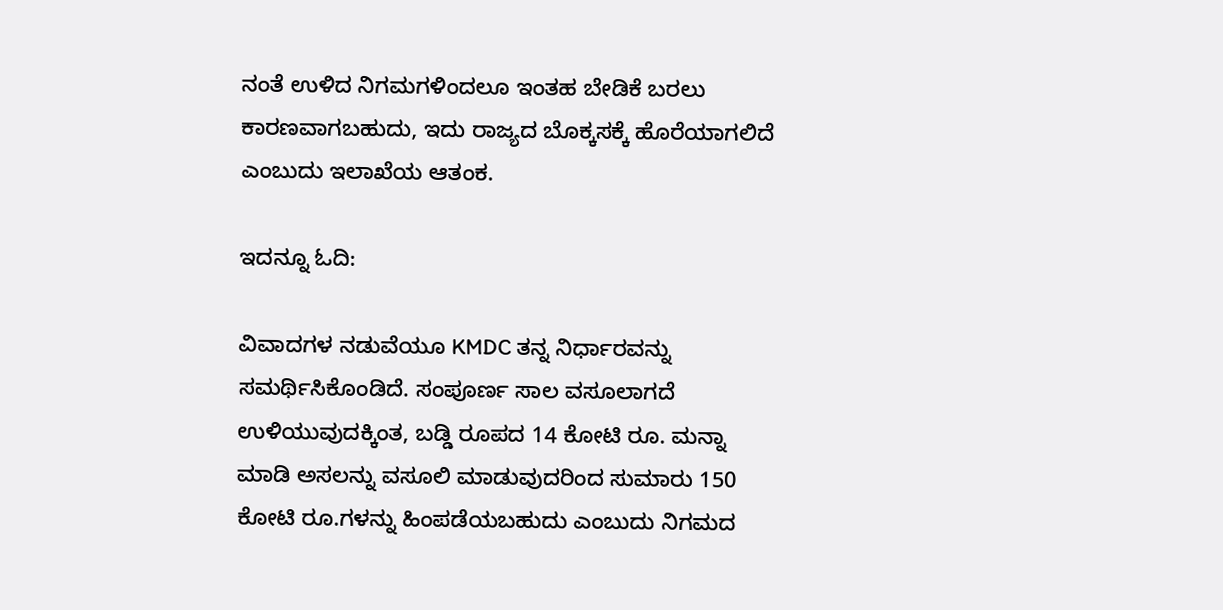ನಂತೆ ಉಳಿದ ನಿಗಮಗಳಿಂದಲೂ ಇಂತಹ ಬೇಡಿಕೆ ಬರಲು ಕಾರಣವಾಗಬಹುದು, ಇದು ರಾಜ್ಯದ ಬೊಕ್ಕಸಕ್ಕೆ ಹೊರೆಯಾಗಲಿದೆ ಎಂಬುದು ಇಲಾಖೆಯ ಆತಂಕ.

ಇದನ್ನೂ ಓದಿ:

ವಿವಾದಗಳ ನಡುವೆಯೂ KMDC ತನ್ನ ನಿರ್ಧಾರವನ್ನು ಸಮರ್ಥಿಸಿಕೊಂಡಿದೆ. ಸಂಪೂರ್ಣ ಸಾಲ ವಸೂಲಾಗದೆ ಉಳಿಯುವುದಕ್ಕಿಂತ, ಬಡ್ಡಿ ರೂಪದ 14 ಕೋಟಿ ರೂ. ಮನ್ನಾ ಮಾಡಿ ಅಸಲನ್ನು ವಸೂಲಿ ಮಾಡುವುದರಿಂದ ಸುಮಾರು 150 ಕೋಟಿ ರೂ.ಗಳನ್ನು ಹಿಂಪಡೆಯಬಹುದು ಎಂಬುದು ನಿಗಮದ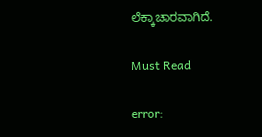ಲೆಕ್ಕಾಚಾರವಾಗಿದೆ.

Must Read

error: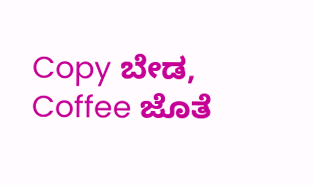Copy ಬೇಡ, Coffee ಜೊತೆ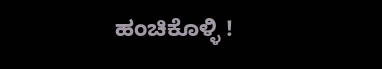ಹಂಚಿಕೊಳ್ಳಿ !